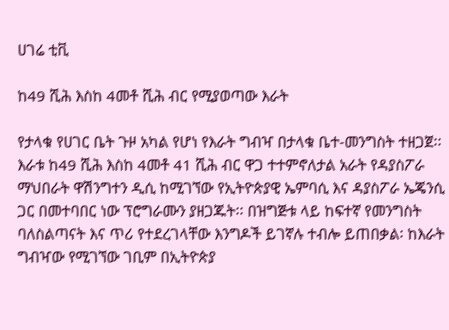ሀገሬ ቲቪ

ከ49 ሺሕ እስከ 4መቶ ሺሕ ብር የሚያወጣው እራት

የታላቁ የሀገር ቤት ጉዞ አካል የሆነ የእራት ግብዣ በታላቁ ቤተ-መንግስት ተዘጋጀ፡፡ እራቱ ከ49 ሺሕ እስከ 4መቶ 41 ሺሕ ብር ዋጋ ተተምኖለታል አራት የዳያስፖራ ማህበራት ዋሽንግተን ዲሲ ከሚገኘው የኢትዮጵያዊ ኤምባሲ እና ዳያስፖራ ኤጄንሲ ጋር በመተባበር ነው ፕሮግራሙን ያዘጋጁት፡፡ በዝግጅቱ ላይ ከፍተኛ የመንግስት ባለስልጣናት እና ጥሪ የተደረገላቸው እንግዶች ይገኛሉ ተብሎ ይጠበቃል፡ ከእራት ግብዣው የሚገኘው ገቢም በኢትዮጵያ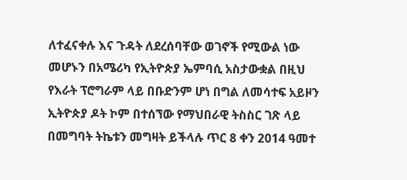ለተፈናቀሉ እና ጉዳት ለደረሰባቸው ወገኖች የሚውል ነው መሆኑን በአሜሪካ የኢትዮጵያ ኤምባሲ አስታውቋል በዚህ የእራት ፕሮግራም ላይ በቡድንም ሆነ በግል ለመሳተፍ አይዞን ኢትዮጵያ ዶት ኮም በተሰኘው የማህበራዊ ትስስር ገጽ ላይ በመግባት ትኬቱን መግዛት ይችላሉ ጥር 8 ቀን 2014 ዓመተ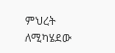ምህረት ለሚካሄደው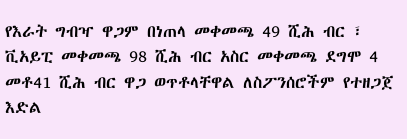የእራት ግብዣ ዋጋም በነጠላ መቀመጫ 49 ሺሕ ብር ፣ ቪአይፒ መቀመጫ 98 ሺሕ ብር አስር መቀመጫ ደግሞ 4 መቶ41 ሺሕ ብር ዋጋ ወጥቶላቸዋል ለስፖንሰሮችም የተዘጋጀ እድል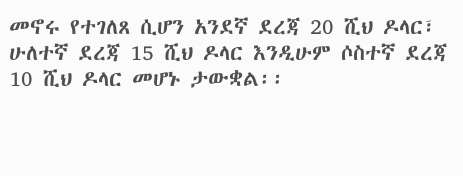መኖሩ የተገለጸ ሲሆን አንደኛ ደረጃ 20 ሺህ ዶላር፣ ሁለተኛ ደረጃ 15 ሺህ ዶላር እንዲሁም ሶስተኛ ደረጃ 10 ሺህ ዶላር መሆኑ ታውቋል፡፡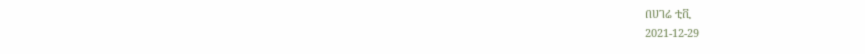በሀገሬ ቲቪ
2021-12-29